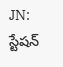JN: స్టేషన్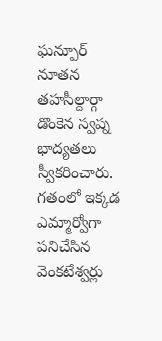ఘన్పూర్ నూతన తహసీల్దార్గా డొంకెన స్వప్న భాద్యతలు స్వీకరించారు. గతంలో ఇక్కడ ఎమ్మార్వోగా పనిచేసిన వెంకటేశ్వర్లు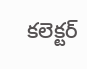కలెక్టర్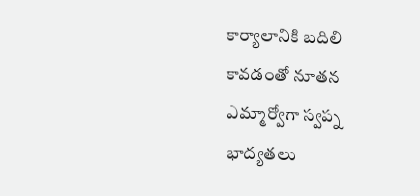కార్యాలానికి బదిలి కావడంతో నూతన ఎమ్మార్వోగా స్వప్న భాద్యతలు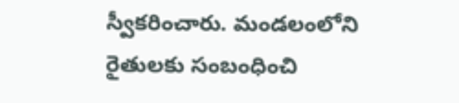స్వీకరించారు. మండలంలోని రైతులకు సంబంధించి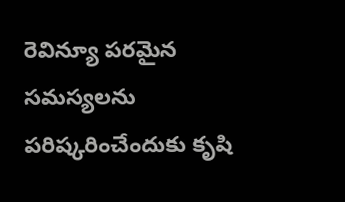రెవిన్యూ పరమైన సమస్యలను పరిష్కరించేందుకు కృషి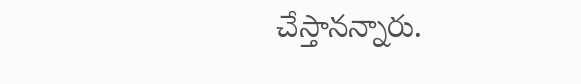చేస్తానన్నారు.